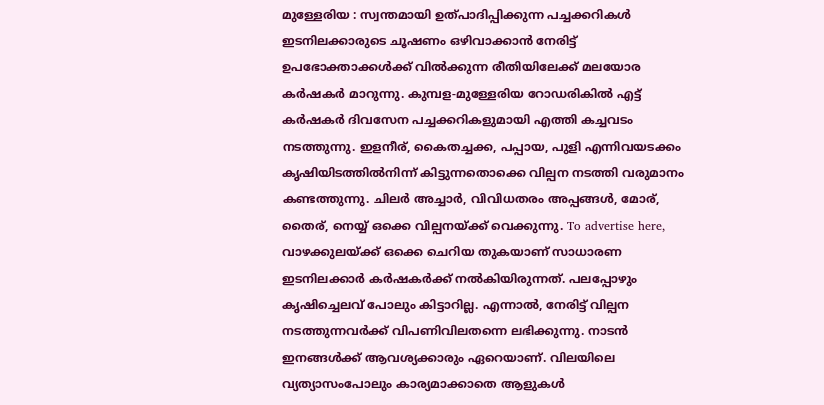മുള്ളേരിയ : സ്വന്തമായി ഉത്പാദിപ്പിക്കുന്ന പച്ചക്കറികൾ ഇടനിലക്കാരുടെ ചൂഷണം ഒഴിവാക്കാൻ നേരിട്ട് ഉപഭോക്താക്കൾക്ക് വിൽക്കുന്ന രീതിയിലേക്ക് മലയോര കർഷകർ മാറുന്നു. കുമ്പള-മുള്ളേരിയ റോഡരികിൽ എട്ട് കർഷകർ ദിവസേന പച്ചക്കറികളുമായി എത്തി കച്ചവടം നടത്തുന്നു. ഇളനീര്, കൈതച്ചക്ക, പപ്പായ, പുളി എന്നിവയടക്കം കൃഷിയിടത്തിൽനിന്ന് കിട്ടുന്നതൊക്കെ വില്പന നടത്തി വരുമാനം കണ്ടത്തുന്നു. ചിലർ അച്ചാർ, വിവിധതരം അപ്പങ്ങൾ, മോര്, തൈര്, നെയ്യ് ഒക്കെ വില്പനയ്ക്ക് വെക്കുന്നു. To advertise here, വാഴക്കുലയ്ക്ക് ഒക്കെ ചെറിയ തുകയാണ് സാധാരണ ഇടനിലക്കാർ കർഷകർക്ക് നൽകിയിരുന്നത്. പലപ്പോഴും കൃഷിച്ചെലവ് പോലും കിട്ടാറില്ല. എന്നാൽ, നേരിട്ട് വില്പന നടത്തുന്നവർക്ക് വിപണിവിലതന്നെ ലഭിക്കുന്നു. നാടൻ ഇനങ്ങൾക്ക് ആവശ്യക്കാരും ഏറെയാണ്. വിലയിലെ വ്യത്യാസംപോലും കാര്യമാക്കാതെ ആളുകൾ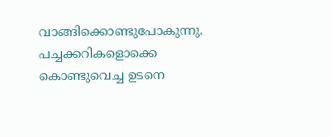വാങ്ങിക്കൊണ്ടുപോകുന്നു. പച്ചക്കറികളൊക്കെ കൊണ്ടുവെച്ച ഉടനെ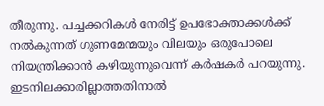തീരുന്നു. പച്ചക്കറികൾ നേരിട്ട് ഉപഭോക്താക്കൾക്ക് നൽകുന്നത് ഗുണമേന്മയും വിലയും ഒരുപോലെ നിയന്ത്രിക്കാൻ കഴിയുന്നുവെന്ന് കർഷകർ പറയുന്നു. ഇടനിലക്കാരില്ലാത്തതിനാൽ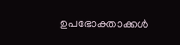ഉപഭോക്താക്കൾ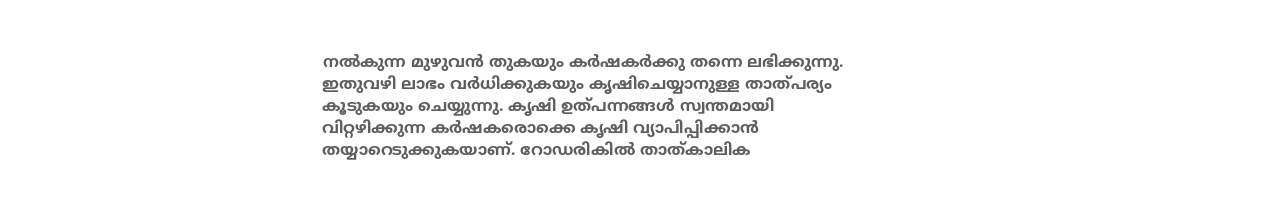നൽകുന്ന മുഴുവൻ തുകയും കർഷകർക്കു തന്നെ ലഭിക്കുന്നു. ഇതുവഴി ലാഭം വർധിക്കുകയും കൃഷിചെയ്യാനുള്ള താത്പര്യം കൂടുകയും ചെയ്യുന്നു. കൃഷി ഉത്പന്നങ്ങൾ സ്വന്തമായി വിറ്റഴിക്കുന്ന കർഷകരൊക്കെ കൃഷി വ്യാപിപ്പിക്കാൻ തയ്യാറെടുക്കുകയാണ്. റോഡരികിൽ താത്കാലിക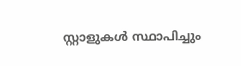സ്റ്റാളുകൾ സ്ഥാപിച്ചും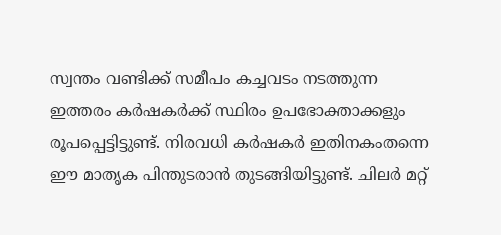സ്വന്തം വണ്ടിക്ക് സമീപം കച്ചവടം നടത്തുന്ന ഇത്തരം കർഷകർക്ക് സ്ഥിരം ഉപഭോക്താക്കളും രൂപപ്പെട്ടിട്ടുണ്ട്. നിരവധി കർഷകർ ഇതിനകംതന്നെ ഈ മാതൃക പിന്തുടരാൻ തുടങ്ങിയിട്ടുണ്ട്. ചിലർ മറ്റ്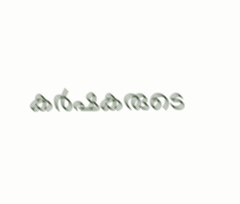കർഷകരുടെ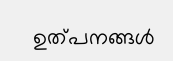ഉത്പനങ്ങൾ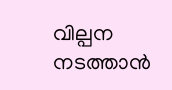വില്പന നടത്താൻ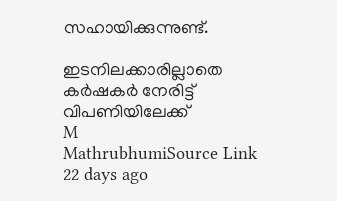സഹായിക്കുന്നുണ്ട്.

ഇടനിലക്കാരില്ലാതെ കർഷകർ നേരിട്ട് വിപണിയിലേക്ക്
M
MathrubhumiSource Link
22 days ago